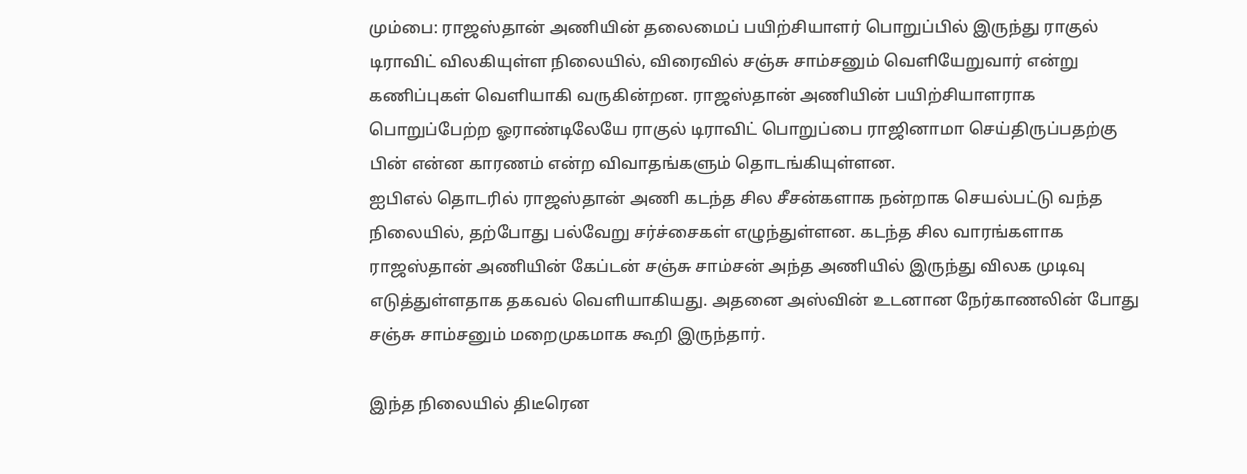மும்பை: ராஜஸ்தான் அணியின் தலைமைப் பயிற்சியாளர் பொறுப்பில் இருந்து ராகுல் டிராவிட் விலகியுள்ள நிலையில், விரைவில் சஞ்சு சாம்சனும் வெளியேறுவார் என்று கணிப்புகள் வெளியாகி வருகின்றன. ராஜஸ்தான் அணியின் பயிற்சியாளராக பொறுப்பேற்ற ஓராண்டிலேயே ராகுல் டிராவிட் பொறுப்பை ராஜினாமா செய்திருப்பதற்கு பின் என்ன காரணம் என்ற விவாதங்களும் தொடங்கியுள்ளன.
ஐபிஎல் தொடரில் ராஜஸ்தான் அணி கடந்த சில சீசன்களாக நன்றாக செயல்பட்டு வந்த நிலையில், தற்போது பல்வேறு சர்ச்சைகள் எழுந்துள்ளன. கடந்த சில வாரங்களாக ராஜஸ்தான் அணியின் கேப்டன் சஞ்சு சாம்சன் அந்த அணியில் இருந்து விலக முடிவு எடுத்துள்ளதாக தகவல் வெளியாகியது. அதனை அஸ்வின் உடனான நேர்காணலின் போது சஞ்சு சாம்சனும் மறைமுகமாக கூறி இருந்தார்.

இந்த நிலையில் திடீரென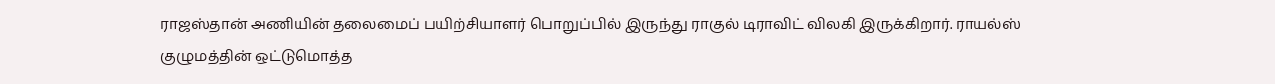ராஜஸ்தான் அணியின் தலைமைப் பயிற்சியாளர் பொறுப்பில் இருந்து ராகுல் டிராவிட் விலகி இருக்கிறார். ராயல்ஸ் குழுமத்தின் ஒட்டுமொத்த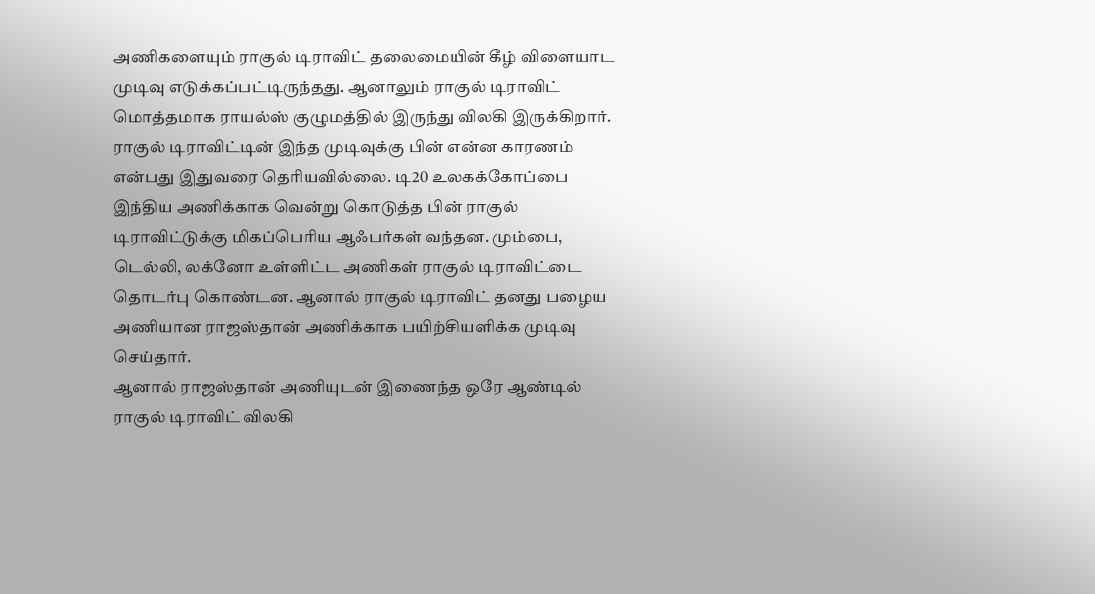அணிகளையும் ராகுல் டிராவிட் தலைமையின் கீழ் விளையாட முடிவு எடுக்கப்பட்டிருந்தது. ஆனாலும் ராகுல் டிராவிட் மொத்தமாக ராயல்ஸ் குழுமத்தில் இருந்து விலகி இருக்கிறார்.
ராகுல் டிராவிட்டின் இந்த முடிவுக்கு பின் என்ன காரணம் என்பது இதுவரை தெரியவில்லை. டி20 உலகக்கோப்பை இந்திய அணிக்காக வென்று கொடுத்த பின் ராகுல் டிராவிட்டுக்கு மிகப்பெரிய ஆஃபர்கள் வந்தன. மும்பை, டெல்லி, லக்னோ உள்ளிட்ட அணிகள் ராகுல் டிராவிட்டை தொடர்பு கொண்டன. ஆனால் ராகுல் டிராவிட் தனது பழைய அணியான ராஜஸ்தான் அணிக்காக பயிற்சியளிக்க முடிவு செய்தார்.
ஆனால் ராஜஸ்தான் அணியுடன் இணைந்த ஒரே ஆண்டில் ராகுல் டிராவிட் விலகி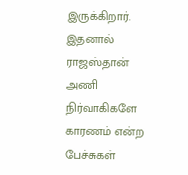இருக்கிறார். இதனால் ராஜஸ்தான் அணி நிர்வாகிகளே காரணம் என்ற பேச்சுகள்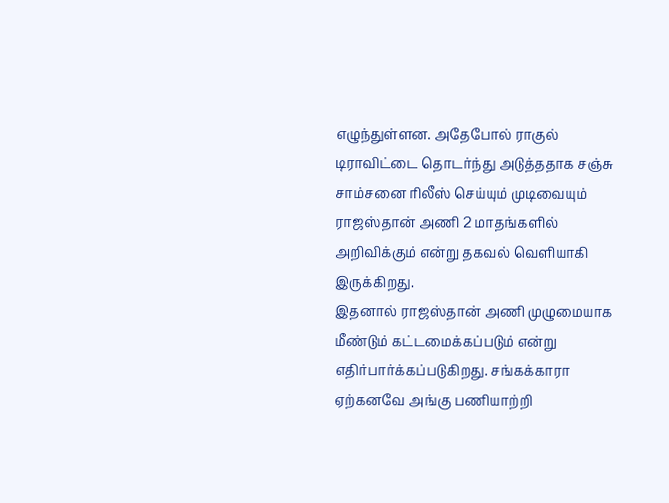எழுந்துள்ளன. அதேபோல் ராகுல் டிராவிட்டை தொடர்ந்து அடுத்ததாக சஞ்சு சாம்சனை ரிலீஸ் செய்யும் முடிவையும் ராஜஸ்தான் அணி 2 மாதங்களில் அறிவிக்கும் என்று தகவல் வெளியாகி இருக்கிறது.
இதனால் ராஜஸ்தான் அணி முழுமையாக மீண்டும் கட்டமைக்கப்படும் என்று எதிர்பார்க்கப்படுகிறது. சங்கக்காரா ஏற்கனவே அங்கு பணியாற்றி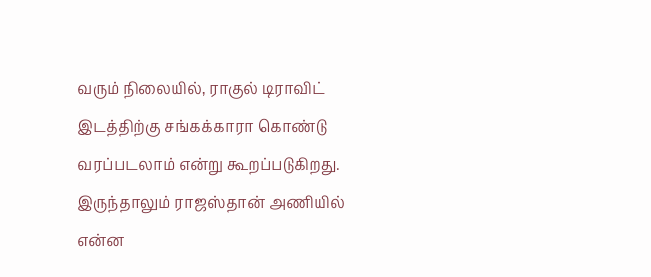வரும் நிலையில், ராகுல் டிராவிட் இடத்திற்கு சங்கக்காரா கொண்டு வரப்படலாம் என்று கூறப்படுகிறது. இருந்தாலும் ராஜஸ்தான் அணியில் என்ன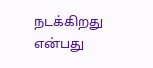நடக்கிறது என்பது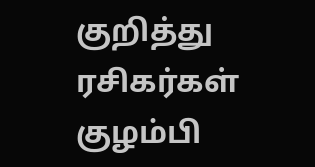குறித்து ரசிகர்கள் குழம்பி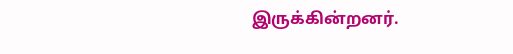இருக்கின்றனர்.